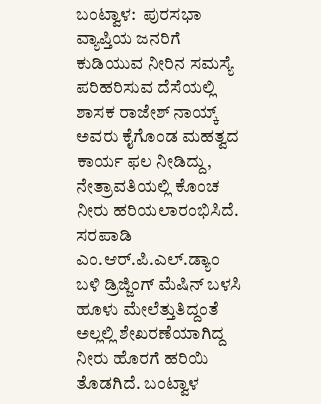ಬಂಟ್ವಾಳ:  ಪುರಸಭಾ ವ್ಯಾಪ್ತಿಯ ಜನರಿಗೆ ಕುಡಿಯುವ ನೀರಿನ ಸಮಸ್ಯೆ ಪರಿಹರಿಸುವ ದೆಸೆಯಲ್ಲಿ ಶಾಸಕ ರಾಜೇಶ್ ನಾಯ್ಕ್ ಅವರು ಕೈಗೊಂಡ ಮಹತ್ವದ ಕಾರ್ಯ ಫಲ ನೀಡಿದ್ದು, ನೇತ್ರಾವತಿಯಲ್ಲಿ ಕೊಂಚ ನೀರು ಹರಿಯಲಾರಂಭಿಸಿದೆ.
ಸರಪಾಡಿ  ಎಂ.ಆರ್.ಪಿ.ಎಲ್.ಡ್ಯಾಂ ಬಳಿ ಡ್ರಿಜ್ಜಿಂಗ್ ಮೆಷಿನ್ ಬಳಸಿ ಹೂಳು ಮೇಲೆತ್ತುತಿದ್ದಂತೆ ಅಲ್ಲಲ್ಲಿ ಶೇಖರಣೆಯಾಗಿದ್ದ ನೀರು ಹೊರಗೆ ಹರಿಯಿ ತೊಡಗಿದೆ. ಬಂಟ್ವಾಳ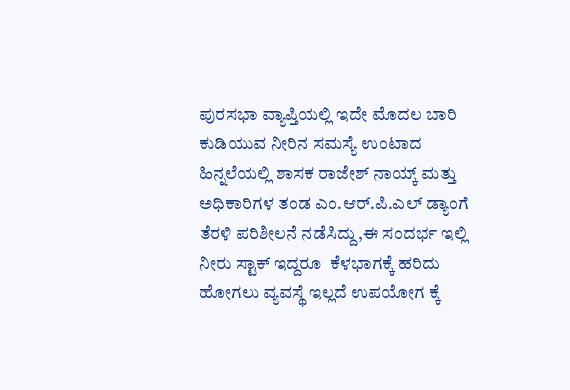ಪುರಸಭಾ ವ್ಯಾಪ್ತಿಯಲ್ಲಿ ಇದೇ ಮೊದಲ ಬಾರಿ
ಕುಡಿಯುವ ನೀರಿನ ಸಮಸ್ಯೆ ಉಂಟಾದ ಹಿನ್ನಲೆಯಲ್ಲಿ ಶಾಸಕ ರಾಜೇಶ್ ನಾಯ್ಕ್ ಮತ್ತು ಅಧಿಕಾರಿಗಳ ತಂಡ ಎಂ.ಆರ್.ಪಿ.ಎಲ್ ಡ್ಯಾಂಗೆ ತೆರಳಿ ಪರಿಶೀಲನೆ ನಡೆಸಿದ್ದು,ಈ ಸಂದರ್ಭ ಇಲ್ಲಿ  ನೀರು ಸ್ಟಾಕ್ ಇದ್ದರೂ  ಕೆಳಭಾಗಕ್ಕೆ ಹರಿದು ಹೋಗಲು ವ್ಯವಸ್ಥೆ ಇಲ್ಲದೆ ಉಪಯೋಗ ಕ್ಕೆ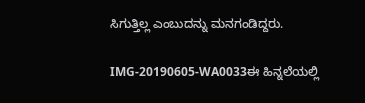ಸಿಗುತ್ತಿಲ್ಲ ಎಂಬುದನ್ನು ಮನಗಂಡಿದ್ದರು.

IMG-20190605-WA0033ಈ ಹಿನ್ನಲೆಯಲ್ಲಿ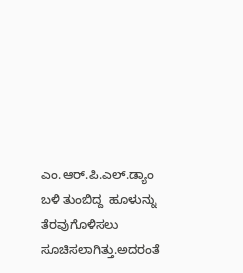ಎಂ.ಆರ್.ಪಿ.ಎಲ್.ಡ್ಯಾಂ ಬಳಿ ತುಂಬಿದ್ದ  ಹೂಳುನ್ನು ತೆರವುಗೊಳಿಸಲು ಸೂಚಿಸಲಾಗಿತ್ತು.ಅದರಂತೆ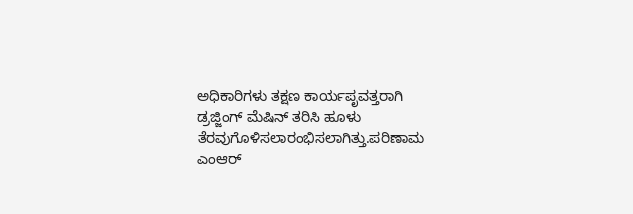ಅಧಿಕಾರಿಗಳು ತಕ್ಷಣ ಕಾರ್ಯಪೃವತ್ತರಾಗಿ ಡ್ರಜ್ಜಿಂಗ್ ಮೆಷಿನ್ ತರಿಸಿ ಹೂಳು ತೆರವುಗೊಳಿಸಲಾರಂಭಿಸಲಾಗಿತ್ತು.ಪರಿಣಾಮ ಎಂಆರ್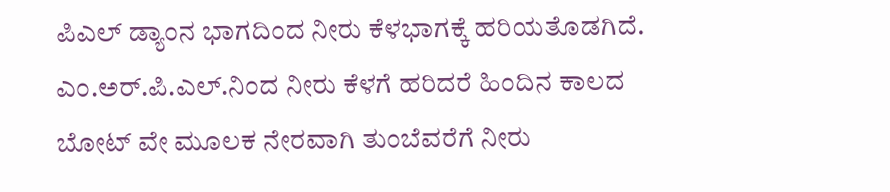ಪಿಎಲ್ ಡ್ಯಾಂನ ಭಾಗದಿಂದ ನೀರು ಕೆಳಭಾಗಕ್ಕೆ ಹರಿಯತೊಡಗಿದೆ. ಎಂ.ಅರ್.ಪಿ.ಎಲ್.ನಿಂದ ನೀರು ಕೆಳಗೆ ಹರಿದರೆ ಹಿಂದಿನ ಕಾಲದ ಬೋಟ್ ವೇ ಮೂಲಕ ನೇರವಾಗಿ ತುಂಬೆವರೆಗೆ ನೀರು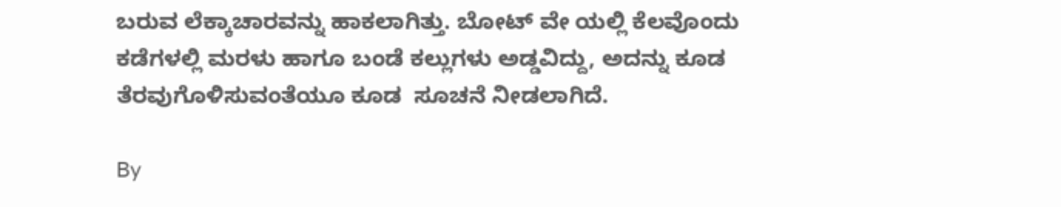ಬರುವ ಲೆಕ್ಕಾಚಾರವನ್ನು ಹಾಕಲಾಗಿತ್ತು. ಬೋಟ್ ವೇ ಯಲ್ಲಿ ಕೆಲವೊಂದು ಕಡೆಗಳಲ್ಲಿ ಮರಳು ಹಾಗೂ ಬಂಡೆ ಕಲ್ಲುಗಳು ಅಡ್ಡವಿದ್ದು, ಅದನ್ನು ಕೂಡ ತೆರವುಗೊಳಿಸುವಂತೆಯೂ ಕೂಡ  ಸೂಚನೆ ನೀಡಲಾಗಿದೆ.

By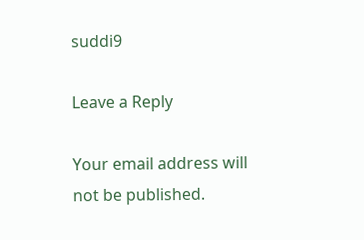suddi9

Leave a Reply

Your email address will not be published.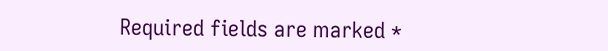Required fields are marked *